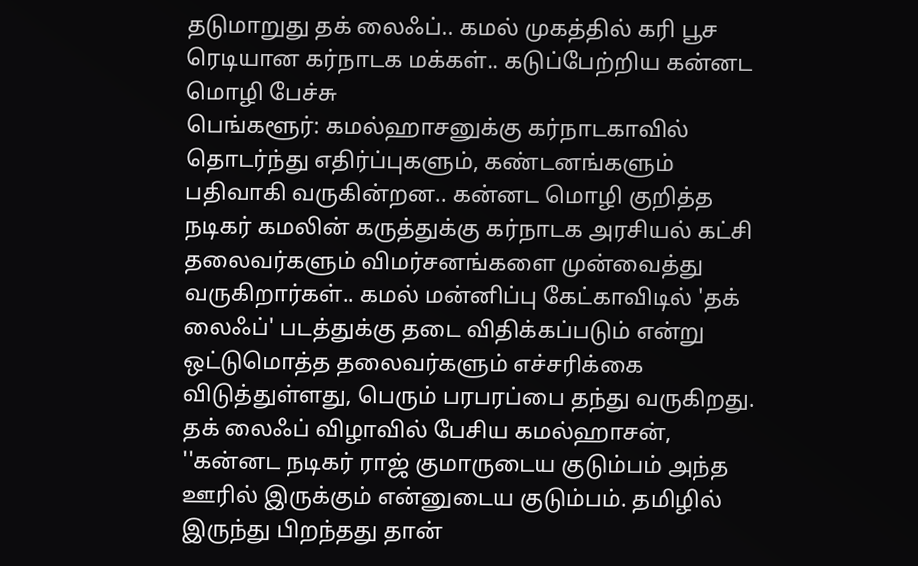தடுமாறுது தக் லைஃப்.. கமல் முகத்தில் கரி பூச ரெடியான கர்நாடக மக்கள்.. கடுப்பேற்றிய கன்னட மொழி பேச்சு
பெங்களூர்: கமல்ஹாசனுக்கு கர்நாடகாவில் தொடர்ந்து எதிர்ப்புகளும், கண்டனங்களும் பதிவாகி வருகின்றன.. கன்னட மொழி குறித்த நடிகர் கமலின் கருத்துக்கு கர்நாடக அரசியல் கட்சி தலைவர்களும் விமர்சனங்களை முன்வைத்து வருகிறார்கள்.. கமல் மன்னிப்பு கேட்காவிடில் 'தக் லைஃப்' படத்துக்கு தடை விதிக்கப்படும் என்று ஒட்டுமொத்த தலைவர்களும் எச்சரிக்கை விடுத்துள்ளது, பெரும் பரபரப்பை தந்து வருகிறது.
தக் லைஃப் விழாவில் பேசிய கமல்ஹாசன், ''கன்னட நடிகர் ராஜ் குமாருடைய குடும்பம் அந்த ஊரில் இருக்கும் என்னுடைய குடும்பம். தமிழில் இருந்து பிறந்தது தான்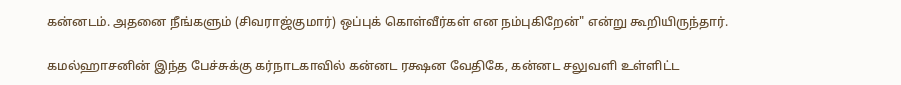கன்னடம். அதனை நீங்களும் (சிவராஜ்குமார்) ஒப்புக் கொள்வீர்கள் என நம்புகிறேன்" என்று கூறியிருந்தார்.

கமல்ஹாசனின் இந்த பேச்சுக்கு கர்நாடகாவில் கன்னட ரக்ஷன வேதிகே, கன்னட சலுவளி உள்ளிட்ட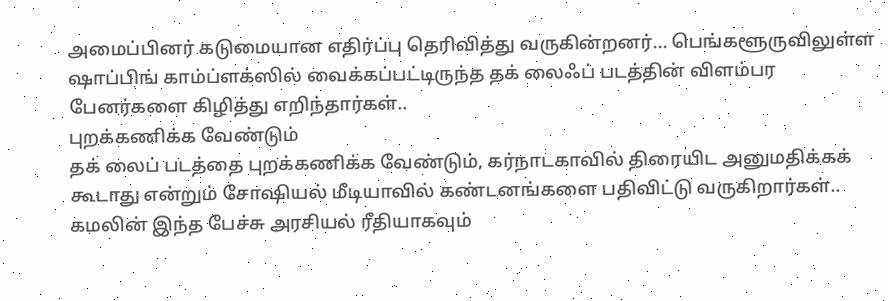அமைப்பினர் கடுமையான எதிர்ப்பு தெரிவித்து வருகின்றனர்... பெங்களூருவிலுள்ள ஷாப்பிங் காம்ப்ளக்ஸில் வைக்கப்பட்டிருந்த தக் லைஃப் படத்தின் விளம்பர பேனர்களை கிழித்து எறிந்தார்கள்..
புறக்கணிக்க வேண்டும்
தக் லைப் படத்தை புறக்கணிக்க வேண்டும், கர்நாடகாவில் திரையிட அனுமதிக்கக் கூடாது என்றும் சோஷியல் மீடியாவில் கண்டனங்களை பதிவிட்டு வருகிறார்கள்.. கமலின் இந்த பேச்சு அரசியல் ரீதியாகவும்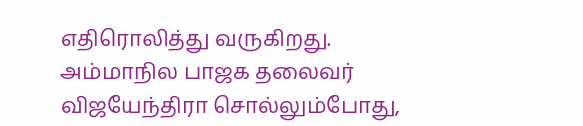எதிரொலித்து வருகிறது.
அம்மாநில பாஜக தலைவர் விஜயேந்திரா சொல்லும்போது,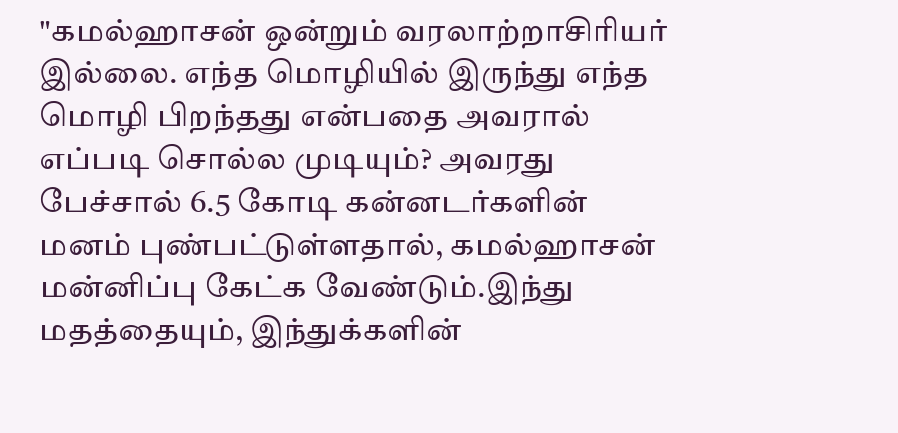"கமல்ஹாசன் ஒன்றும் வரலாற்றாசிரியர் இல்லை. எந்த மொழியில் இருந்து எந்த மொழி பிறந்தது என்பதை அவரால் எப்படி சொல்ல முடியும்? அவரது பேச்சால் 6.5 கோடி கன்னடர்களின் மனம் புண்பட்டுள்ளதால், கமல்ஹாசன் மன்னிப்பு கேட்க வேண்டும்.இந்து மதத்தையும், இந்துக்களின்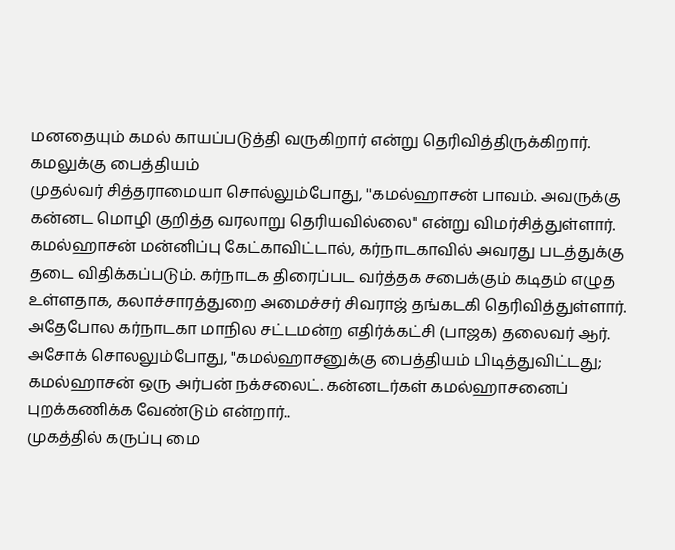மனதையும் கமல் காயப்படுத்தி வருகிறார் என்று தெரிவித்திருக்கிறார்.
கமலுக்கு பைத்தியம்
முதல்வர் சித்தராமையா சொல்லும்போது, ''கமல்ஹாசன் பாவம். அவருக்கு கன்னட மொழி குறித்த வரலாறு தெரியவில்லை'' என்று விமர்சித்துள்ளார்.
கமல்ஹாசன் மன்னிப்பு கேட்காவிட்டால், கர்நாடகாவில் அவரது படத்துக்கு தடை விதிக்கப்படும். கர்நாடக திரைப்பட வர்த்தக சபைக்கும் கடிதம் எழுத உள்ளதாக, கலாச்சாரத்துறை அமைச்சர் சிவராஜ் தங்கடகி தெரிவித்துள்ளார்.
அதேபோல கர்நாடகா மாநில சட்டமன்ற எதிர்க்கட்சி (பாஜக) தலைவர் ஆர். அசோக் சொலலும்போது, "கமல்ஹாசனுக்கு பைத்தியம் பிடித்துவிட்டது; கமல்ஹாசன் ஒரு அர்பன் நக்சலைட். கன்னடர்கள் கமல்ஹாசனைப் புறக்கணிக்க வேண்டும் என்றார்..
முகத்தில் கருப்பு மை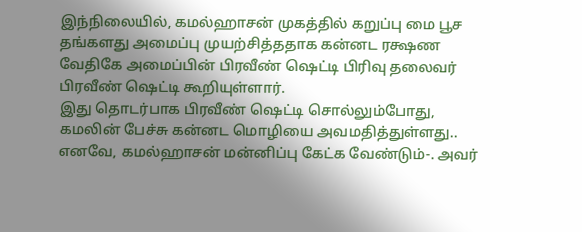இந்நிலையில், கமல்ஹாசன் முகத்தில் கறுப்பு மை பூச தங்களது அமைப்பு முயற்சித்ததாக கன்னட ரக்ஷண வேதிகே அமைப்பின் பிரவீண் ஷெட்டி பிரிவு தலைவர் பிரவீண் ஷெட்டி கூறியுள்ளார்.
இது தொடர்பாக பிரவீண் ஷெட்டி சொல்லும்போது, கமலின் பேச்சு கன்னட மொழியை அவமதித்துள்ளது.. எனவே, கமல்ஹாசன் மன்னிப்பு கேட்க வேண்டும்-. அவர்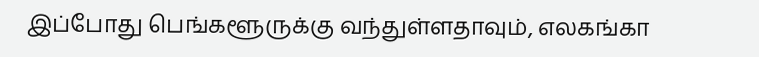இப்போது பெங்களூருக்கு வந்துள்ளதாவும், எலகங்கா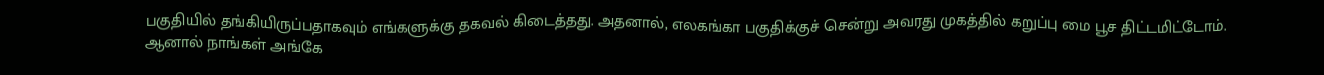பகுதியில் தங்கியிருப்பதாகவும் எங்களுக்கு தகவல் கிடைத்தது. அதனால், எலகங்கா பகுதிக்குச் சென்று அவரது முகத்தில் கறுப்பு மை பூச திட்டமிட்டோம்.
ஆனால் நாங்கள் அங்கே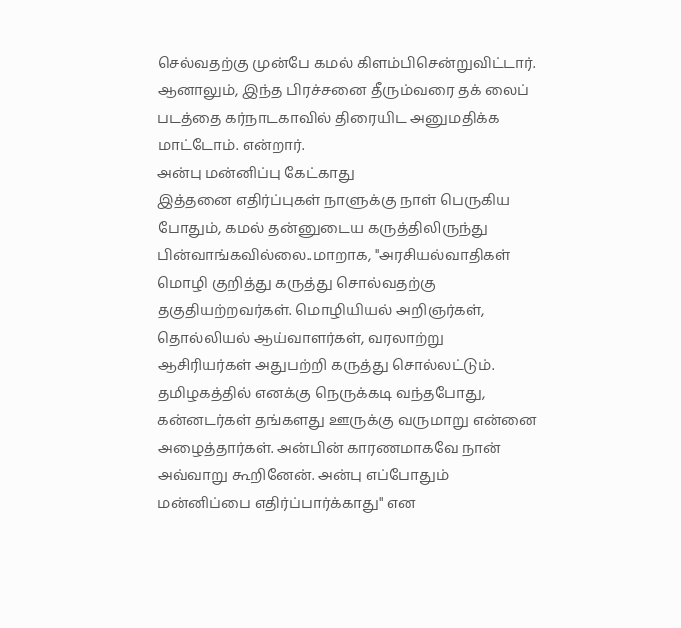செல்வதற்கு முன்பே கமல் கிளம்பிசென்றுவிட்டார். ஆனாலும், இந்த பிரச்சனை தீரும்வரை தக் லைப் படத்தை கர்நாடகாவில் திரையிட அனுமதிக்க மாட்டோம். என்றார்.
அன்பு மன்னிப்பு கேட்காது
இத்தனை எதிர்ப்புகள் நாளுக்கு நாள் பெருகிய போதும், கமல் தன்னுடைய கருத்திலிருந்து பின்வாங்கவில்லை..மாறாக, ''அரசியல்வாதிகள் மொழி குறித்து கருத்து சொல்வதற்கு தகுதியற்றவர்கள். மொழியியல் அறிஞர்கள், தொல்லியல் ஆய்வாளர்கள், வரலாற்று ஆசிரியர்கள் அதுபற்றி கருத்து சொல்லட்டும்.
தமிழகத்தில் எனக்கு நெருக்கடி வந்தபோது, கன்னடர்கள் தங்களது ஊருக்கு வருமாறு என்னை அழைத்தார்கள். அன்பின் காரணமாகவே நான் அவ்வாறு கூறினேன். அன்பு எப்போதும் மன்னிப்பை எதிர்ப்பார்க்காது" என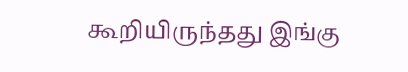கூறியிருந்தது இங்கு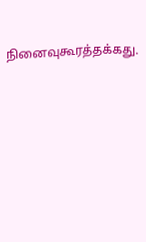நினைவுகூரத்தக்கது.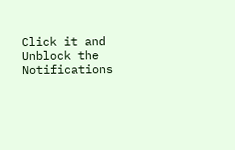Click it and Unblock the Notifications